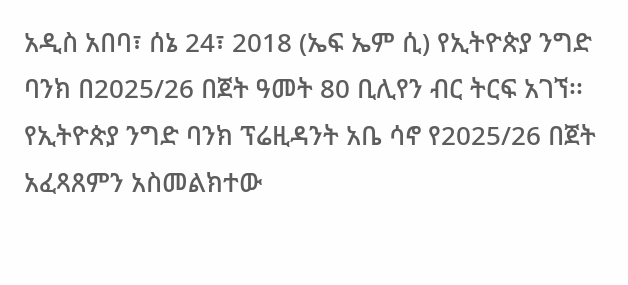አዲስ አበባ፣ ሰኔ 24፣ 2018 (ኤፍ ኤም ሲ) የኢትዮጵያ ንግድ ባንክ በ2025/26 በጀት ዓመት 80 ቢሊየን ብር ትርፍ አገኘ፡፡
የኢትዮጵያ ንግድ ባንክ ፕሬዚዳንት አቤ ሳኖ የ2025/26 በጀት አፈጻጸምን አስመልክተው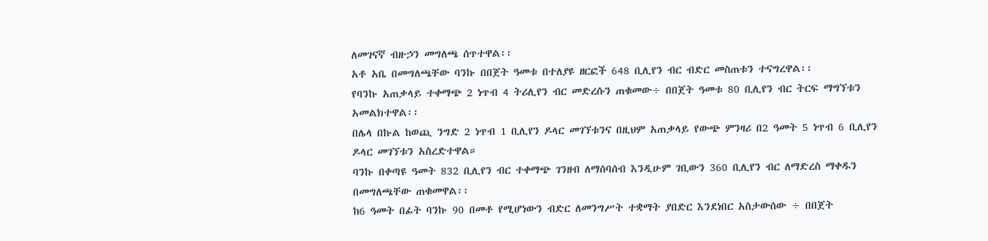ለመገናኛ ብዙኃን መግለጫ ሰጥተዋል፡፡
አቶ አቤ በመግለጫቸው ባንኩ በበጀት ዓመቱ በተለያዩ ዘርፎች 648 ቢሊየን ብር ብድር መስጠቱን ተናግረዋል፡፡
የባንኩ አጠቃላይ ተቀማጭ 2 ነጥብ 4 ትሪሊየን ብር መድረሱን ጠቁመው÷ በበጀት ዓመቱ 80 ቢሊየን ብር ትርፍ ማግኘቱን አመልክተዋል፡፡
በሌላ በኩል ከወጪ ንግድ 2 ነጥብ 1 ቢሊየን ዶላር መገኘቱንና በዚህም አጠቃላይ የውጭ ምንዛሪ በ2 ዓመት 5 ነጥብ 6 ቢሊየን ዶላር መገኘቱን አስረድተዋል።
ባንኩ በቀጣዩ ዓመት 832 ቢሊየን ብር ተቀማጭ ገንዘብ ለማሰባሰብ እንዲሁም ገቢውን 360 ቢሊየን ብር ለማድረስ ማቀዱን በመግለጫቸው ጠቁመዋል፡፡
ከ6 ዓመት በፊት ባንኩ 90 በመቶ የሚሆነውን ብድር ለመንግሥት ተቋማት ያበድር እንደነበር አስታውሰው ÷ በበጀት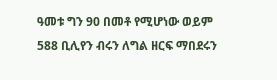ዓመቱ ግን 90 በመቶ የሚሆነው ወይም 588 ቢሊየን ብሩን ለግል ዘርፍ ማበደሩን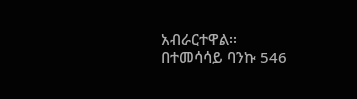አብራርተዋል፡፡
በተመሳሳይ ባንኩ 546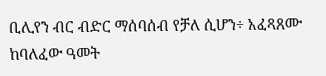ቢሊየን ብር ብድር ማሰባሰብ የቻለ ሲሆን÷ አፈጻጸሙ ከባለፈው ዓመት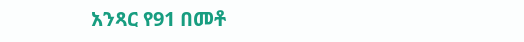አንጻር የ91 በመቶ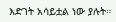እድገት አሳይቷል ነው ያሉት።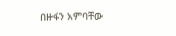በዙፋን አምባቸው